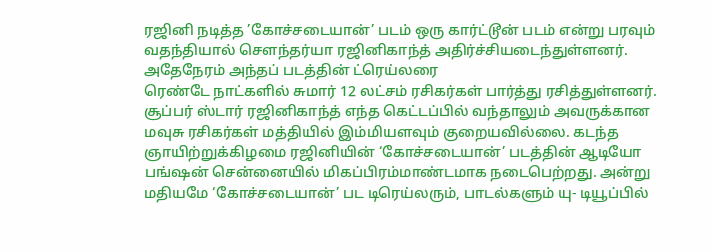ரஜினி நடித்த ’கோச்சடையான்’ படம் ஒரு கார்ட்டூன் படம் என்று பரவும் வதந்தியால் செளந்தர்யா ரஜினிகாந்த் அதிர்ச்சியடைந்துள்ளனர். அதேநேரம் அந்தப் படத்தின் ட்ரெய்லரை
ரெண்டே நாட்களில் சுமார் 12 லட்சம் ரசிகர்கள் பார்த்து ரசித்துள்ளனர்.
சூப்பர் ஸ்டார் ரஜினிகாந்த் எந்த கெட்டப்பில் வந்தாலும் அவருக்கான மவுசு ரசிகர்கள் மத்தியில் இம்மியளவும் குறையவில்லை. கடந்த ஞாயிற்றுக்கிழமை ரஜினியின் ‘கோச்சடையான்’ படத்தின் ஆடியோ பங்ஷன் சென்னையில் மிகப்பிரம்மாண்டமாக நடைபெற்றது. அன்று மதியமே ‘கோச்சடையான்’ பட டிரெய்லரும், பாடல்களும் யு- டியூப்பில்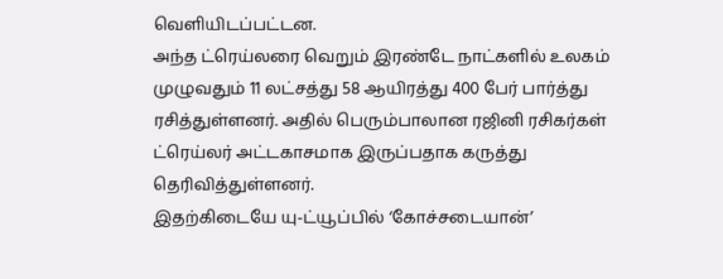வெளியிடப்பட்டன.
அந்த ட்ரெய்லரை வெறும் இரண்டே நாட்களில் உலகம் முழுவதும் 11 லட்சத்து 58 ஆயிரத்து 400 பேர் பார்த்து ரசித்துள்ளனர். அதில் பெரும்பாலான ரஜினி ரசிகர்கள் ட்ரெய்லர் அட்டகாசமாக இருப்பதாக கருத்து தெரிவித்துள்ளனர்.
இதற்கிடையே யு-ட்யூப்பில் ‘கோச்சடையான்’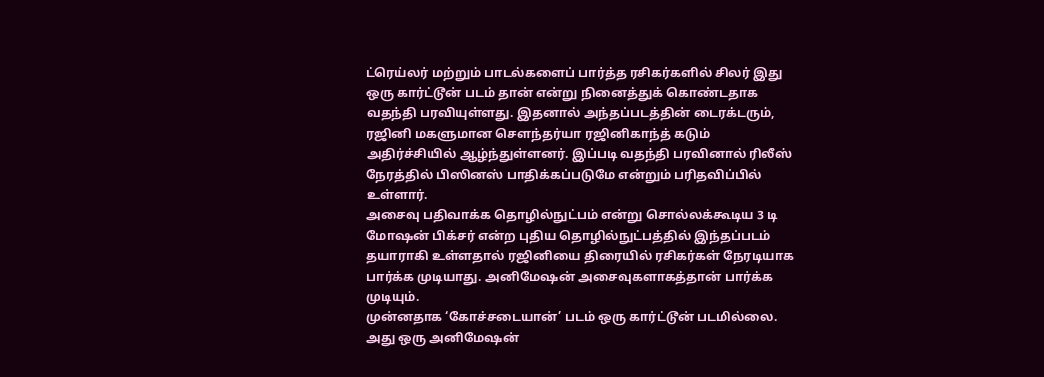ட்ரெய்லர் மற்றும் பாடல்களைப் பார்த்த ரசிகர்களில் சிலர் இது ஒரு கார்ட்டூன் படம் தான் என்று நினைத்துக் கொண்டதாக வதந்தி பரவியுள்ளது. இதனால் அந்தப்படத்தின் டைரக்டரும், ரஜினி மகளுமான செளந்தர்யா ரஜினிகாந்த் கடும் அதிர்ச்சியில் ஆழ்ந்துள்ளனர். இப்படி வதந்தி பரவினால் ரிலீஸ் நேரத்தில் பிஸினஸ் பாதிக்கப்படுமே என்றும் பரிதவிப்பில் உள்ளார்.
அசைவு பதிவாக்க தொழில்நுட்பம் என்று சொல்லக்கூடிய 3 டி மோஷன் பிக்சர் என்ற புதிய தொழில்நுட்பத்தில் இந்தப்படம் தயாராகி உள்ளதால் ரஜினியை திரையில் ரசிகர்கள் நேரடியாக பார்க்க முடியாது. அனிமேஷன் அசைவுகளாகத்தான் பார்க்க முடியும்.
முன்னதாக ‘கோச்சடையான்’ படம் ஒரு கார்ட்டூன் படமில்லை. அது ஒரு அனிமேஷன்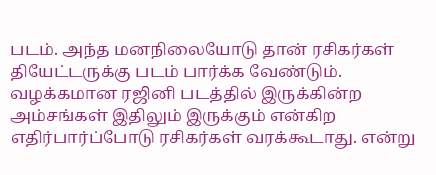படம். அந்த மனநிலையோடு தான் ரசிகர்கள் தியேட்டருக்கு படம் பார்க்க வேண்டும். வழக்கமான ரஜினி படத்தில் இருக்கின்ற அம்சங்கள் இதிலும் இருக்கும் என்கிற எதிர்பார்ப்போடு ரசிகர்கள் வரக்கூடாது. என்று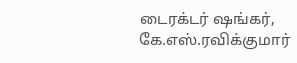டைரக்டர் ஷங்கர், கே.எஸ்.ரவிக்குமார்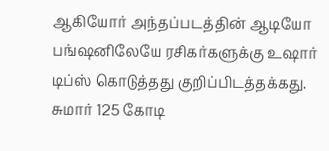ஆகியோர் அந்தப்படத்தின் ஆடியோ பங்ஷனிலேயே ரசிகர்களுக்கு உஷார் டிப்ஸ் கொடுத்தது குறிப்பிடத்தக்கது.
சுமார் 125 கோடி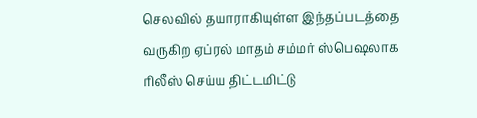செலவில் தயாராகியுள்ள இந்தப்படத்தை வருகிற ஏப்ரல் மாதம் சம்மர் ஸ்பெஷலாக ரிலீஸ் செய்ய திட்டமிட்டு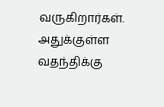வருகிறார்கள்.
அதுக்குள்ள வதந்திக்கு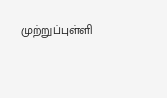முற்றுப்புள்ளி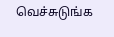வெச்சுடுங்க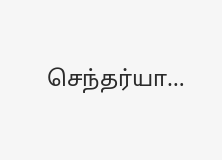செந்தர்யா…